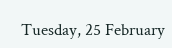Tuesday, 25 February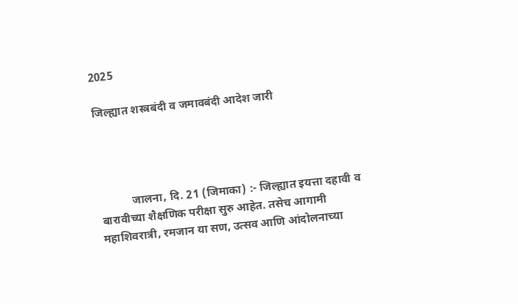2025

जिल्ह्यात शस्त्रबंदी व जमावबंदी आदेश जारी




           जालना, दि. 21 (जिमाका) :- जिल्ह्यात इयत्ता दहावी व बारावीच्या शैक्षणिक परीक्षा सुरु आहेत. तसेच आगामी महाशिवरात्री, रमजान या सण, उत्सव आणि आंदोलनाच्या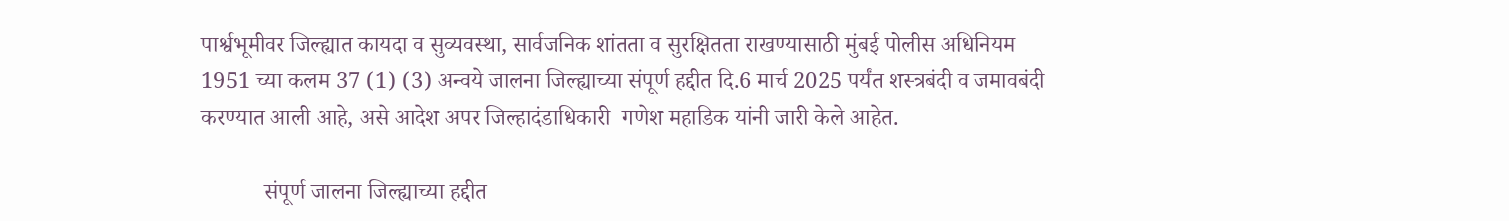पार्श्वभूमीवर जिल्ह्यात कायदा व सुव्यवस्था, सार्वजनिक शांतता व सुरक्षितता राखण्यासाठी मुंबई पोलीस अधिनियम 1951 च्या कलम 37 (1) (3) अन्वये जालना जिल्ह्याच्या संपूर्ण हद्दीत दि.6 मार्च 2025 पर्यंत शस्त्रबंदी व जमावबंदी करण्यात आली आहे, असे आदेश अपर जिल्हादंडाधिकारी  गणेश महाडिक यांनी जारी केले आहेत.

           संपूर्ण जालना जिल्ह्याच्या हद्दीत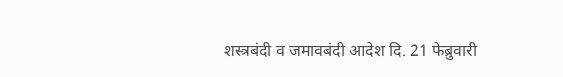शस्त्रबंदी व जमावबंदी आदेश दि. 21 फेब्रुवारी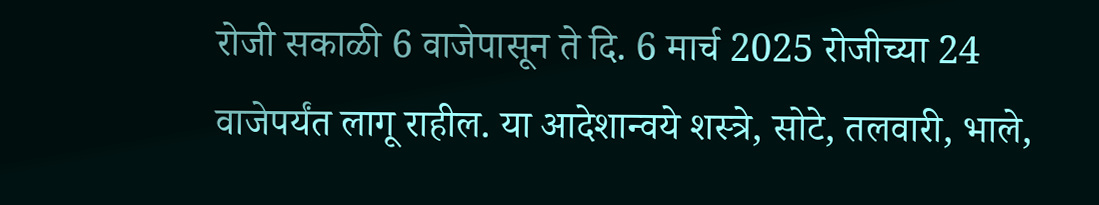रोजी सकाळी 6 वाजेपासून ते दि. 6 मार्च 2025 रोजीच्या 24 वाजेपर्यंत लागू राहील. या आदेशान्वये शस्त्रे, सोटे, तलवारी, भाले,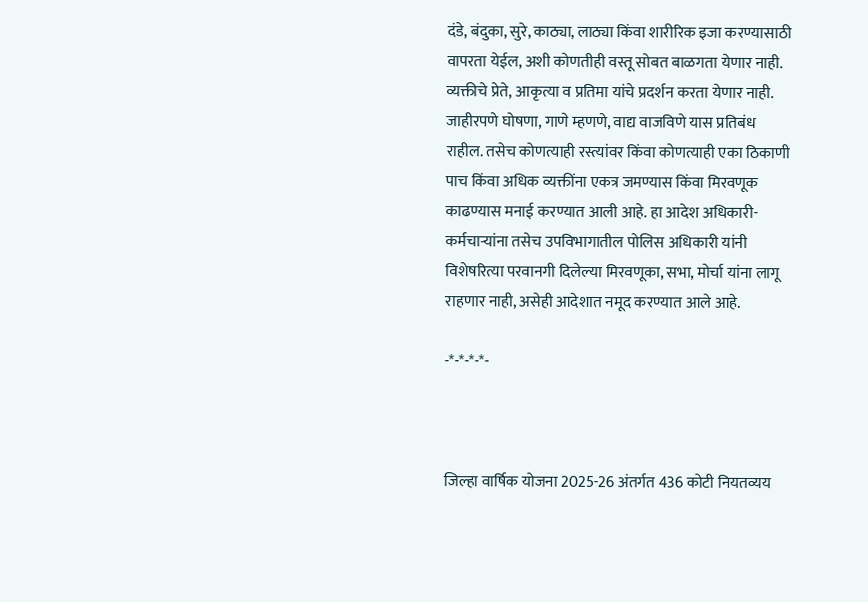दंडे, बंदुका, सुरे, काठ्या, लाठ्या किंवा शारीरिक इजा करण्यासाठी वापरता येईल, अशी कोणतीही वस्तू सोबत बाळगता येणार नाही. व्यक्तीचे प्रेते, आकृत्या व प्रतिमा यांचे प्रदर्शन करता येणार नाही. जाहीरपणे घोषणा, गाणे म्हणणे, वाद्य वाजविणे यास प्रतिबंध राहील. तसेच कोणत्याही रस्त्यांवर किंवा कोणत्याही एका ठिकाणी पाच किंवा अधिक व्यक्तींना एकत्र जमण्यास किंवा मिरवणूक काढण्यास मनाई करण्यात आली आहे. हा आदेश अधिकारी- कर्मचाऱ्यांना तसेच उपविभागातील पोलिस अधिकारी यांनी विशेषरित्या परवानगी दिलेल्या मिरवणूका, सभा, मोर्चा यांना लागू राहणार नाही, असेही आदेशात नमूद करण्यात आले आहे.

-*-*-*-*-



जिल्हा वार्षिक योजना 2025-26 अंतर्गत 436 कोटी नियतव्यय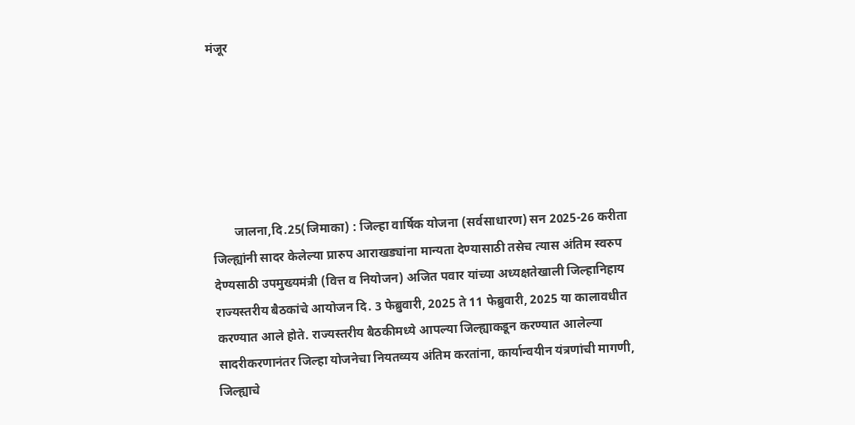मंजूर






       जालना,दि.25(जिमाका) : जिल्हा वार्षिक योजना (सर्वसाधारण) सन 2025-26 करीता जिल्ह्यांनी सादर केलेल्या प्रारुप आराखड्यांना मान्यता देण्यासाठी तसेच त्यास अंतिम स्वरुप देण्यसाठी उपमुख्यमंत्री (वित्त व नियोजन) अजित पवार यांच्या अध्यक्षतेखाली जिल्हानिहाय राज्यस्तरीय बैठकांचे आयोजन दि. 3 फेब्रुवारी, 2025 ते 11 फेब्रुवारी, 2025 या कालावधीत करण्यात आले होते. राज्यस्तरीय बैठकीमध्ये आपल्या जिल्ह्याकडून करण्यात आलेल्या सादरीकरणानंतर जिल्हा योजनेचा नियतव्यय अंतिम करतांना, कार्यान्वयीन यंत्रणांची मागणी, जिल्ह्याचे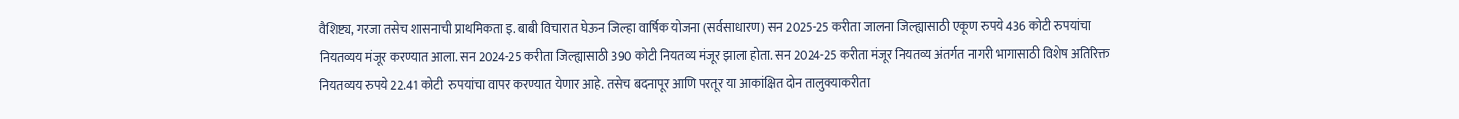वैशिष्ट्य, गरजा तसेच शासनाची प्राथमिकता इ. बाबी विचारात घेऊन जिल्हा वार्षिक योजना (सर्वसाधारण) सन 2025-25 करीता जालना जिल्ह्यासाठी एकूण रुपये 436 कोटी रुपयांचा नियतव्यय मंजूर करण्यात आला. सन 2024-25 करीता जिल्ह्यासाठी 390 कोटी नियतव्य मंजूर झाला होता. सन 2024-25 करीता मंजूर नियतव्य अंतर्गत नागरी भागासाठी विशेष अतिरिक्त नियतव्यय रुपये 22.41 कोटी  रुपयांचा वापर करण्यात येणार आहे. तसेच बदनापूर आणि परतूर या आकांक्षित दोन तालुक्याकरीता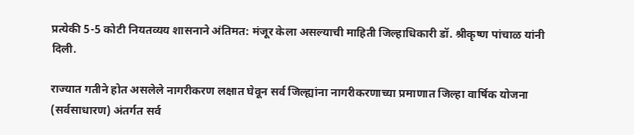प्रत्येकी 5-5 कोटी नियतव्यय शासनाने अंतिमत: मंजूर केला असल्याची माहिती जिल्हाधिकारी डॉ. श्रीकृष्ण पांचाळ यांनी दिली.

राज्यात गतीने होत असलेले नागरीकरण लक्षात घेवून सर्व जिल्ह्यांना नागरीकरणाच्या प्रमाणात जिल्हा वार्षिक योजना (सर्वसाधारण) अंतर्गत सर्व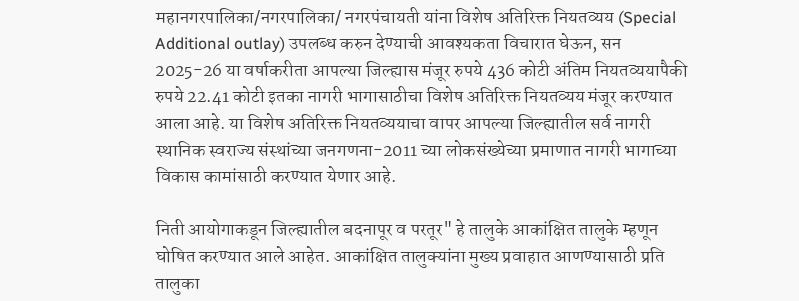महानगरपालिका/नगरपालिका/ नगरपंचायती यांना विशेष अतिरिक्त नियतव्यय (Special Additional outlay) उपलब्ध करुन देण्याची आवश्यकता विचारात घेऊन, सन 2025-26 या वर्षाकरीता आपल्या जिल्ह्यास मंजूर रुपये 436 कोटी अंतिम नियतव्ययापैकी रुपये 22.41 कोटी इतका नागरी भागासाठीचा विशेष अतिरिक्त नियतव्यय मंजूर करण्यात आला आहे. या विशेष अतिरिक्त नियतव्ययाचा वापर आपल्या जिल्ह्यातील सर्व नागरी स्थानिक स्वराज्य संस्थांच्या जनगणना-2011 च्या लोकसंख्येच्या प्रमाणात नागरी भागाच्या विकास कामांसाठी करण्यात येणार आहे.

निती आयोगाकडून जिल्ह्यातील बदनापूर व परतूर" हे तालुके आकांक्षित तालुके म्हणून घोषित करण्यात आले आहेत. आकांक्षित तालुक्यांना मुख्य प्रवाहात आणण्यासाठी प्रति तालुका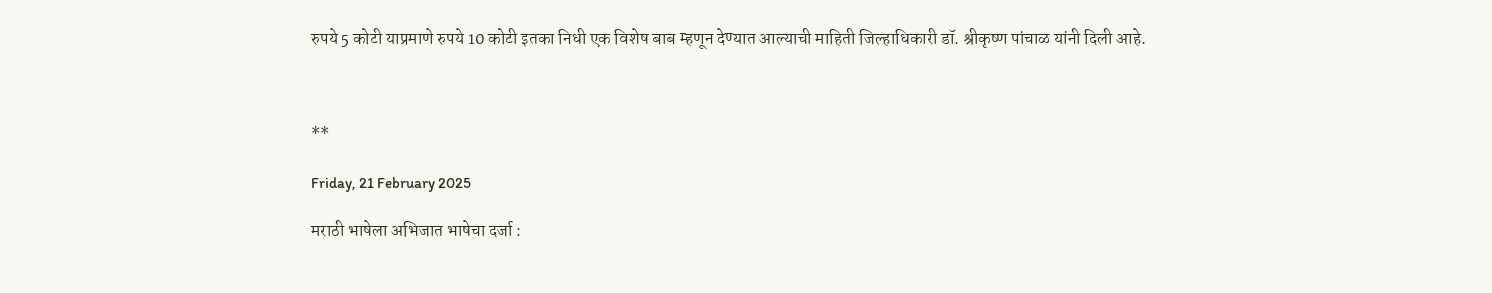रुपये 5 कोटी याप्रमाणे रुपये 10 कोटी इतका निधी एक विशेष बाब म्हणून देण्यात आल्याची माहिती जिल्हाधिकारी डॉ. श्रीकृष्ण पांचाळ यांनी दिली आहे.



**

Friday, 21 February 2025

मराठी भाषेला अभिजात भाषेचा दर्जा :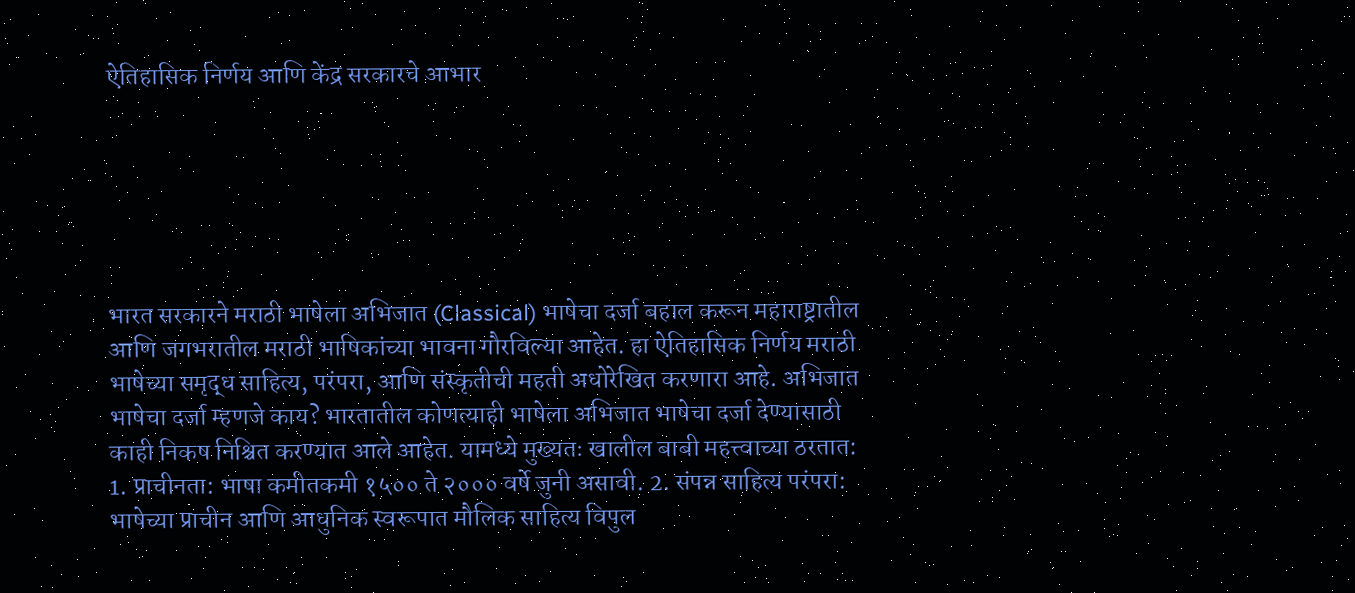ऐतिहासिक निर्णय आणि केंद्र सरकारचे आभार






भारत सरकारने मराठी भाषेला अभिजात (Classical) भाषेचा दर्जा बहाल करून महाराष्ट्रातील आणि जगभरातील मराठी भाषिकांच्या भावना गौरविल्या आहेत. हा ऐतिहासिक निर्णय मराठी भाषेच्या समृद्ध साहित्य, परंपरा, आणि संस्कृतीची महती अधोरेखित करणारा आहे. अभिजात भाषेचा दर्जा म्हणजे काय? भारतातील कोणत्याही भाषेला अभिजात भाषेचा दर्जा देण्यासाठी काही निकष निश्चित करण्यात आले आहेत. यामध्ये मुख्यतः खालील बाबी महत्त्वाच्या ठरतात: 1. प्राचीनता: भाषा कमीतकमी १५०० ते २००० वर्षे जुनी असावी. 2. संपन्न साहित्य परंपरा: भाषेच्या प्राचीन आणि आधुनिक स्वरूपात मौलिक साहित्य विपुल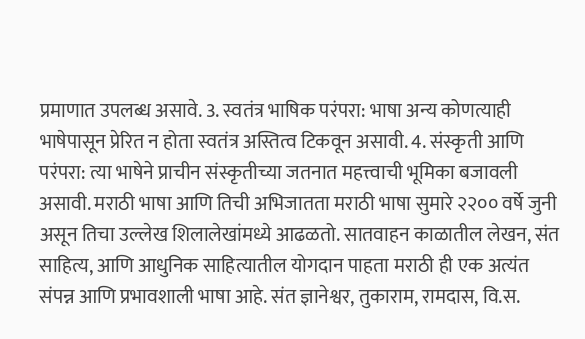प्रमाणात उपलब्ध असावे. 3. स्वतंत्र भाषिक परंपरा: भाषा अन्य कोणत्याही भाषेपासून प्रेरित न होता स्वतंत्र अस्तित्व टिकवून असावी. 4. संस्कृती आणि परंपरा: त्या भाषेने प्राचीन संस्कृतीच्या जतनात महत्त्वाची भूमिका बजावली असावी. मराठी भाषा आणि तिची अभिजातता मराठी भाषा सुमारे २२०० वर्षे जुनी असून तिचा उल्लेख शिलालेखांमध्ये आढळतो. सातवाहन काळातील लेखन, संत साहित्य, आणि आधुनिक साहित्यातील योगदान पाहता मराठी ही एक अत्यंत संपन्न आणि प्रभावशाली भाषा आहे. संत ज्ञानेश्वर, तुकाराम, रामदास, वि.स.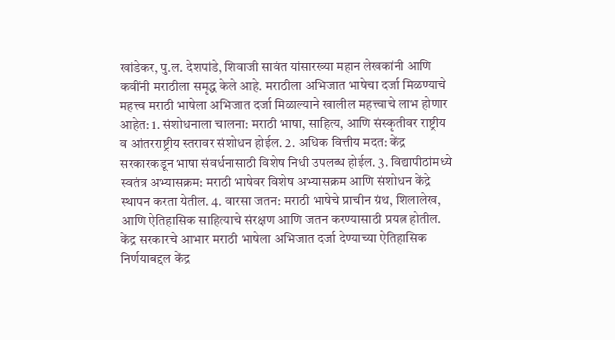खांडेकर, पु.ल. देशपांडे, शिवाजी सावंत यांसारख्या महान लेखकांनी आणि कवींनी मराठीला समृद्ध केले आहे. मराठीला अभिजात भाषेचा दर्जा मिळण्याचे महत्त्व मराठी भाषेला अभिजात दर्जा मिळाल्याने खालील महत्त्वाचे लाभ होणार आहेत: 1. संशोधनाला चालना: मराठी भाषा, साहित्य, आणि संस्कृतीवर राष्ट्रीय व आंतरराष्ट्रीय स्तरावर संशोधन होईल. 2. अधिक वित्तीय मदत: केंद्र सरकारकडून भाषा संवर्धनासाठी विशेष निधी उपलब्ध होईल. 3. विद्यापीठांमध्ये स्वतंत्र अभ्यासक्रम: मराठी भाषेवर विशेष अभ्यासक्रम आणि संशोधन केंद्रे स्थापन करता येतील. 4. वारसा जतन: मराठी भाषेचे प्राचीन ग्रंथ, शिलालेख, आणि ऐतिहासिक साहित्याचे संरक्षण आणि जतन करण्यासाठी प्रयत्न होतील. केंद्र सरकारचे आभार मराठी भाषेला अभिजात दर्जा देण्याच्या ऐतिहासिक निर्णयाबद्दल केंद्र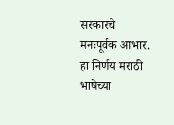सरकारचे मनःपूर्वक आभार. हा निर्णय मराठी भाषेच्या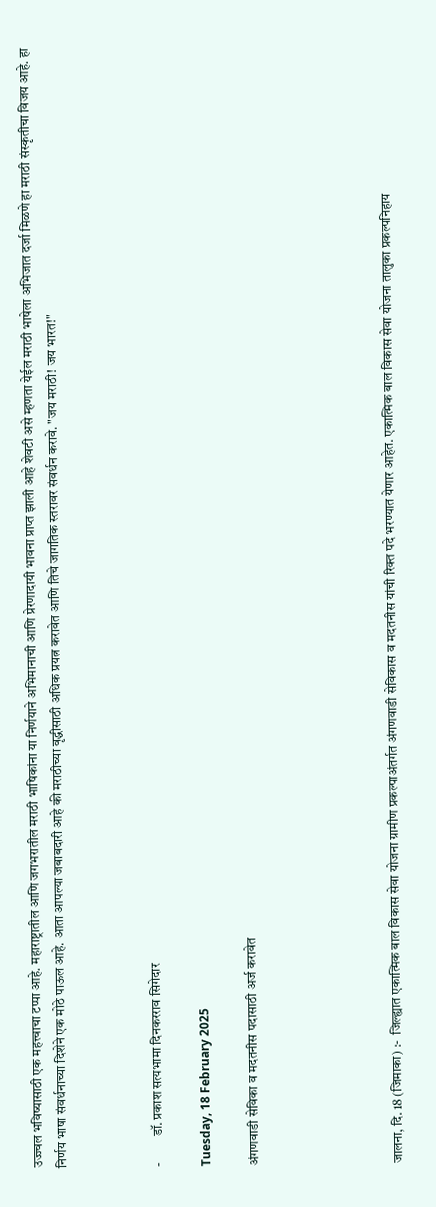उज्ज्वल भविष्यासाठी एक महत्त्वाचा टप्पा आहे. महाराष्ट्रातील आणि जगभरातील मराठी भाषिकांना या निर्णयाने अभिमानाची आणि प्रेरणादायी भावना प्राप्त झाली आहे शेवटी असे म्हणता येईल मराठी भाषेला अभिजात दर्जा मिळणे हा मराठी संस्कृतीचा विजय आहे. हा निर्णय भाषा संवर्धनाच्या दिशेने एक मोठे पाऊल आहे. आता आपल्या जबाबदारी आहे की मराठीच्या वृद्धीसाठी अधिक प्रयत्न करावेत आणि तिचे जागतिक स्तरावर संवर्धन करावे. "जय मराठी! जय भारत!"



-          डॉ. प्रकाश सत्यभामा दिनकरराव सिगेदार

Tuesday, 18 February 2025

अंगणवाडी सेविका व मदतनीस पदासाठी अर्ज करावेत





जालना, दि. 18 (जिमाका) :-  जिल्ह्यात एकात्मिक बाल विकास सेवा योजना ग्रामीण प्रकल्पाअंतर्गत अंगणवाडी सेविकास व मदतनीस यांची रिक्त पदे भरण्यात येणार आहेत. एकात्मिक बाल विकास सेवा योजना तालुका प्रकल्पनिहाय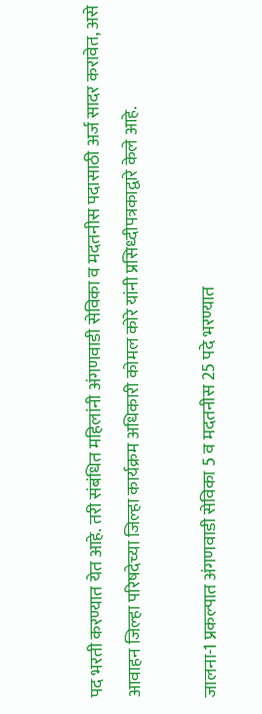पद भरती करण्यात येत आहे. तरी संबंधित महिलांनी अंगणवाडी सेविका व मदतनीस पदासाठी अर्ज सादर करावेत, असे आवाहन जिल्हा परिषदेच्या जिल्हा कार्यक्रम अधिकारी कोमल कोरे यांनी प्रसिध्दीपत्रकाद्वारे केले आहे.

जालना-1 प्रकल्पात अंगणवाडी सेविका 5 व मदतनीस 25 पदे भरण्यात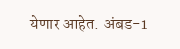येणार आहेत. अंबड-1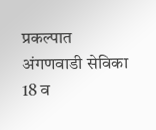प्रकल्पात अंगणवाडी सेविका 18 व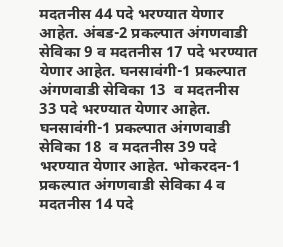मदतनीस 44 पदे भरण्यात येणार आहेत. अंबड-2 प्रकल्पात अंगणवाडी सेविका 9 व मदतनीस 17 पदे भरण्यात येणार आहेत. घनसावंगी-1 प्रकल्पात अंगणवाडी सेविका 13  व मदतनीस 33 पदे भरण्यात येणार आहेत. घनसावंगी-1 प्रकल्पात अंगणवाडी सेविका 18  व मदतनीस 39 पदे भरण्यात येणार आहेत. भोकरदन-1 प्रकल्पात अंगणवाडी सेविका 4 व मदतनीस 14 पदे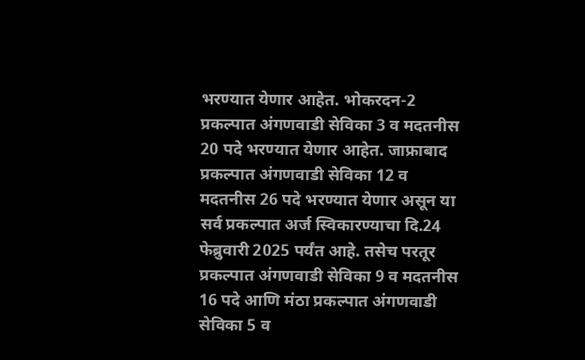भरण्यात येणार आहेत. भोकरदन-2 प्रकल्पात अंगणवाडी सेविका 3 व मदतनीस 20 पदे भरण्यात येणार आहेत. जाफ्राबाद प्रकल्पात अंगणवाडी सेविका 12 व मदतनीस 26 पदे भरण्यात येणार असून या सर्व प्रकल्पात अर्ज स्विकारण्याचा दि.24 फेब्रुवारी 2025 पर्यंत आहे. तसेच परतूर प्रकल्पात अंगणवाडी सेविका 9 व मदतनीस 16 पदे आणि मंठा प्रकल्पात अंगणवाडी सेविका 5 व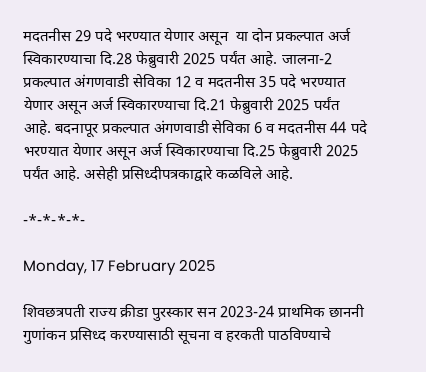मदतनीस 29 पदे भरण्यात येणार असून  या दोन प्रकल्पात अर्ज स्विकारण्याचा दि.28 फेब्रुवारी 2025 पर्यंत आहे. जालना-2 प्रकल्पात अंगणवाडी सेविका 12 व मदतनीस 35 पदे भरण्यात येणार असून अर्ज स्विकारण्याचा दि.21 फेब्रुवारी 2025 पर्यंत आहे. बदनापूर प्रकल्पात अंगणवाडी सेविका 6 व मदतनीस 44 पदे भरण्यात येणार असून अर्ज स्विकारण्याचा दि.25 फेब्रुवारी 2025 पर्यंत आहे. असेही प्रसिध्दीपत्रकाद्वारे कळविले आहे.

-*-*-*-*-

Monday, 17 February 2025

शिवछत्रपती राज्य क्रीडा पुरस्कार सन 2023-24 प्राथमिक छाननी गुणांकन प्रसिध्द करण्यासाठी सूचना व हरकती पाठविण्याचे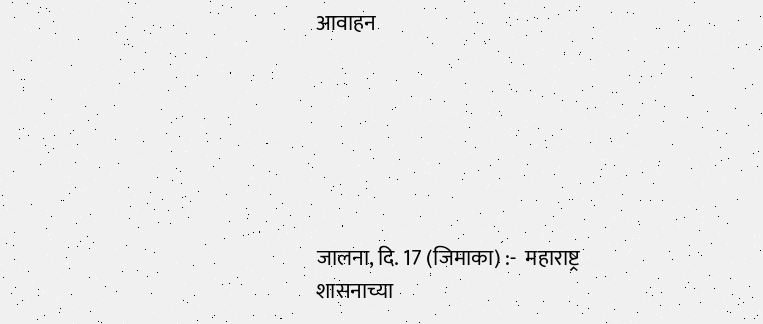आवाहन






जालना, दि. 17 (जिमाका) :-  महाराष्ट्र शासनाच्या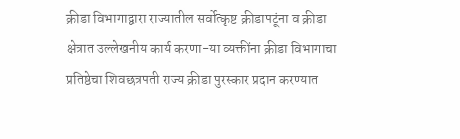क्रीडा विभागाद्वारा राज्यातील सर्वोत्कृष्ट क्रीडापटूंना व क्रीडा क्षेत्रात उल्लेखनीय कार्य करणा-या व्यक्तींना क्रीडा विभागाचा प्रतिष्ठेचा शिवछत्रपती राज्य क्रीडा पुरस्कार प्रदान करण्यात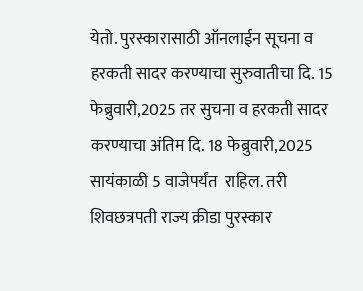येतो. पुरस्कारासाठी ऑनलाईन सूचना व हरकती सादर करण्याचा सुरुवातीचा दि. 15 फेब्रुवारी,2025 तर सुचना व हरकती सादर करण्याचा अंतिम दि. 18 फेब्रुवारी,2025 सायंकाळी 5 वाजेपर्यंत  राहिल. तरी शिवछत्रपती राज्य क्रीडा पुरस्कार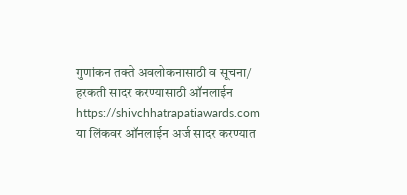गुणांकन तक्ते अवलोकनासाठी व सूचना/ हरकती सादर करण्यासाठी ऑनलाईन https://shivchhatrapatiawards.com या लिंकवर ऑनलाईन अर्ज सादर करण्यात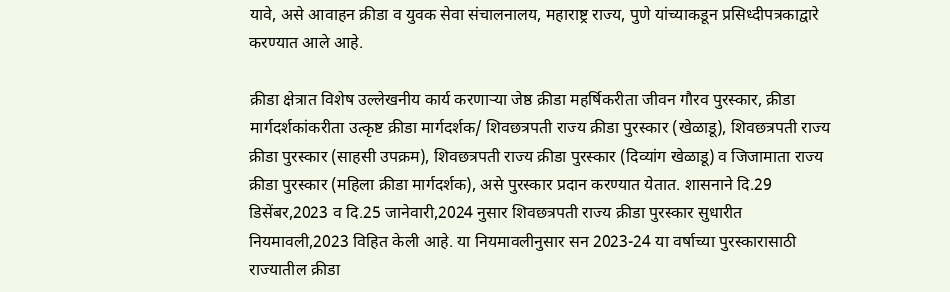यावे, असे आवाहन क्रीडा व युवक सेवा संचालनालय, महाराष्ट्र राज्य, पुणे यांच्याकडून प्रसिध्दीपत्रकाद्वारे करण्यात आले आहे.

क्रीडा क्षेत्रात विशेष उल्लेखनीय कार्य करणाऱ्या जेष्ठ क्रीडा महर्षिकरीता जीवन गौरव पुरस्कार, क्रीडा मार्गदर्शकांकरीता उत्कृष्ट क्रीडा मार्गदर्शक/ शिवछत्रपती राज्य क्रीडा पुरस्कार (खेळाडू), शिवछत्रपती राज्य क्रीडा पुरस्कार (साहसी उपक्रम), शिवछत्रपती राज्य क्रीडा पुरस्कार (दिव्यांग खेळाडू) व जिजामाता राज्य क्रीडा पुरस्कार (महिला क्रीडा मार्गदर्शक), असे पुरस्कार प्रदान करण्यात येतात. शासनाने दि.29 डिसेंबर,2023 व दि.25 जानेवारी,2024 नुसार शिवछत्रपती राज्य क्रीडा पुरस्कार सुधारीत नियमावली,2023 विहित केली आहे. या नियमावलीनुसार सन 2023-24 या वर्षाच्या पुरस्कारासाठी राज्यातील क्रीडा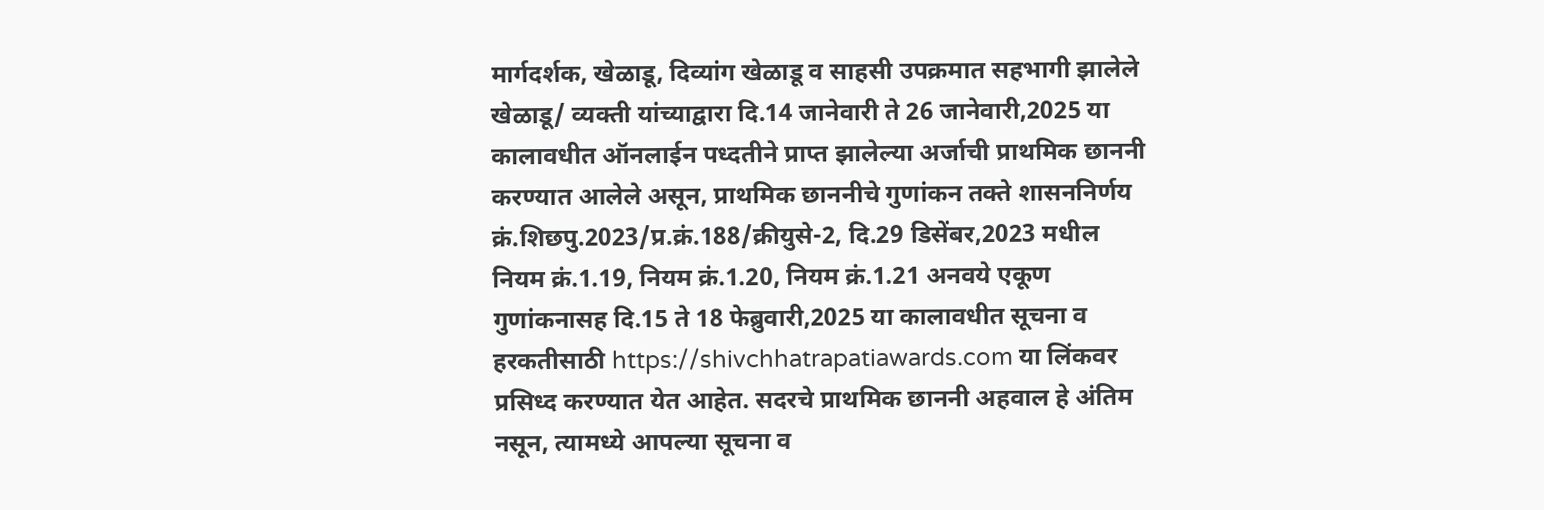मार्गदर्शक, खेळाडू, दिव्यांग खेळाडू व साहसी उपक्रमात सहभागी झालेले खेळाडू/ व्यक्ती यांच्याद्वारा दि.14 जानेवारी ते 26 जानेवारी,2025 या कालावधीत ऑनलाईन पध्दतीने प्राप्त झालेल्या अर्जाची प्राथमिक छाननी करण्यात आलेले असून, प्राथमिक छाननीचे गुणांकन तक्ते शासननिर्णय क्रं.शिछपु.2023/प्र.क्रं.188/क्रीयुसे-2, दि.29 डिसेंबर,2023 मधील नियम क्रं.1.19, नियम क्रं.1.20, नियम क्रं.1.21 अनवये एकूण गुणांकनासह दि.15 ते 18 फेब्रुवारी,2025 या कालावधीत सूचना व हरकतीसाठी https://shivchhatrapatiawards.com या लिंकवर प्रसिध्द करण्यात येत आहेत. सदरचे प्राथमिक छाननी अहवाल हे अंतिम नसून, त्यामध्ये आपल्या सूचना व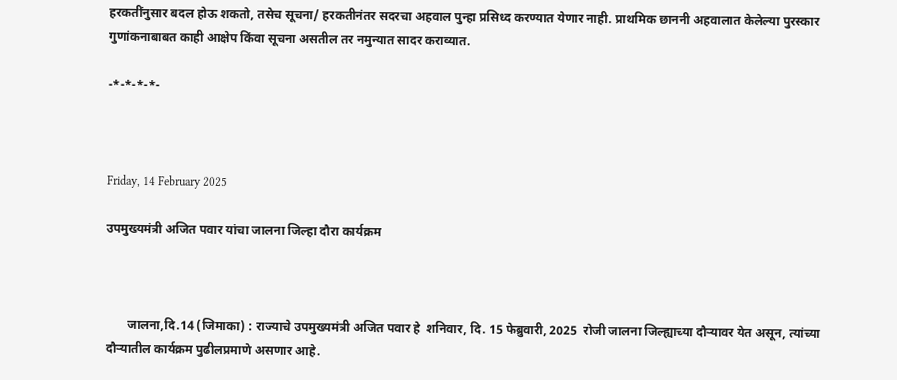हरकतींनुसार बदल होऊ शकतो, तसेच सूचना/ हरकतीनंतर सदरचा अहवाल पुन्हा प्रसिध्द करण्यात येणार नाही. प्राथमिक छाननी अहवालात केलेल्‍या पुरस्कार गुणांकनाबाबत काही आक्षेप किंवा सूचना असतील तर नमुन्यात सादर कराव्यात.

-*-*-*-*-



Friday, 14 February 2025

उपमुख्यमंत्री अजित पवार यांचा जालना जिल्हा दौरा कार्यक्रम



       जालना,दि.14 (जिमाका) : राज्याचे उपमुख्यमंत्री अजित पवार हे  शनिवार, दि. 15 फेब्रुवारी, 2025  रोजी जालना जिल्ह्याच्या दौऱ्यावर येत असून, त्यांच्या दौऱ्यातील कार्यक्रम पुढीलप्रमाणे असणार आहे.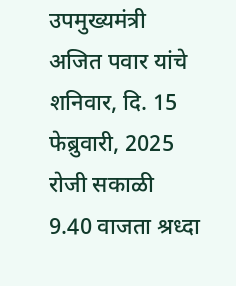उपमुख्यमंत्री अजित पवार यांचे शनिवार, दि. 15 फेब्रुवारी, 2025 रोजी सकाळी 9.40 वाजता श्रध्दा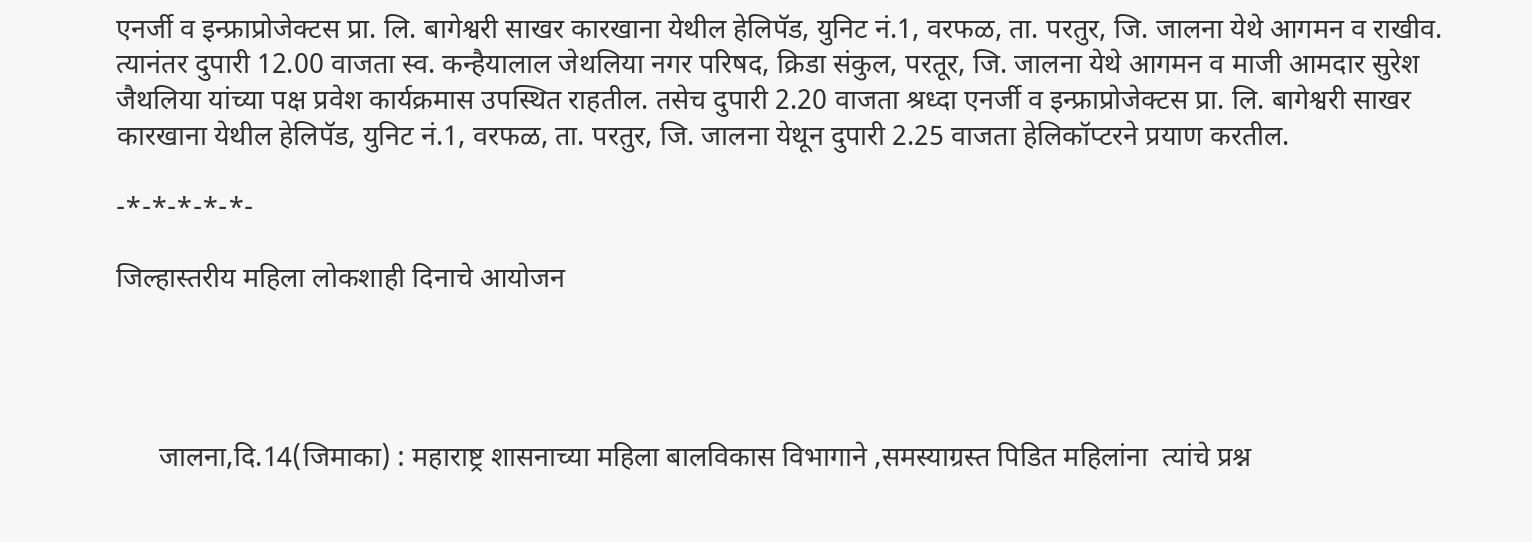एनर्जी व इन्फ्राप्रोजेक्टस प्रा. लि. बागेश्वरी साखर कारखाना येथील हेलिपॅड, युनिट नं.1, वरफळ, ता. परतुर, जि. जालना येथे आगमन व राखीव. त्यानंतर दुपारी 12.00 वाजता स्व. कन्हैयालाल जेथलिया नगर परिषद, क्रिडा संकुल, परतूर, जि. जालना येथे आगमन व माजी आमदार सुरेश जैथलिया यांच्या पक्ष प्रवेश कार्यक्रमास उपस्थित राहतील. तसेच दुपारी 2.20 वाजता श्रध्दा एनर्जी व इन्फ्राप्रोजेक्टस प्रा. लि. बागेश्वरी साखर कारखाना येथील हेलिपॅड, युनिट नं.1, वरफळ, ता. परतुर, जि. जालना येथून दुपारी 2.25 वाजता हेलिकॉप्टरने प्रयाण करतील.

-*-*-*-*-*-

जिल्हास्तरीय महिला लोकशाही दिनाचे आयोजन




      जालना,दि.14(जिमाका) : महाराष्ट्र शासनाच्या महिला बालविकास विभागाने ,समस्याग्रस्त पिडित महिलांना  त्यांचे प्रश्न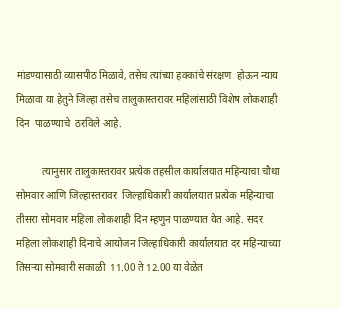मांडण्यासाठी व्यासपीठ मिळावे, तसेच त्यांच्या हक्कांचे संरक्षण  होऊन न्याय मिळावा या हेतुने जिल्हा तसेच तालुकास्तरावर महिलांसाठी विशेष लोकशाही दिन  पाळण्याचे  ठरविले आहे.

          त्यानुसार तालुकास्तरावर प्रत्येक तहसील कार्यालयात महिन्याचा चौथा सोमवार आणि जिल्हास्तरावर  जिल्हाधिकारी कार्यालयात प्रत्येक महिन्याचा तीसरा सोमवार महिला लोकशाही दिन म्हणुन पाळण्यात येत आहे. सदर महिला लोकशाही दिनाचे आयोजन जिल्हाधिकारी कार्यालयात दर महिन्याच्या तिसऱ्या सोमवारी सकाळी  11.00 ते 12.00 या वेळेत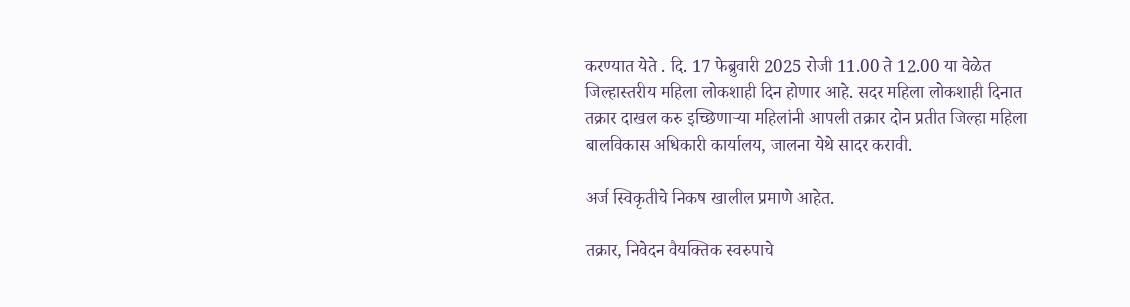करण्यात येते . दि. 17 फेब्रुवारी 2025 रोजी 11.00 ते 12.00 या वेळेत जिल्हास्तरीय महिला लोकशाही दिन होणार आहे. सदर महिला लोकशाही दिनात तक्रार दाखल करु इच्छिणाऱ्या महिलांनी आपली तक्रार दोन प्रतीत जिल्हा महिला बालविकास अधिकारी कार्यालय, जालना येथे सादर करावी.

अर्ज स्विकृतीचे निकष खालील प्रमाणे आहेत.

तक्रार, निवेदन वैयक्तिक स्वरुपाचे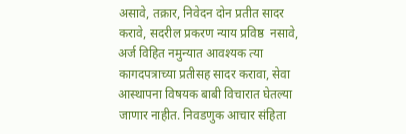असावे, तक्रार, निवेदन दोन प्रतीत सादर करावे, सदरील प्रकरण न्याय प्रविष्ठ  नसावे, अर्ज विहित नमुन्यात आवश्यक त्या कागदपत्राच्या प्रतीसह सादर करावा, सेवा आस्थापना विषयक बाबी विचारात घेतल्या जाणार नाहीत. निवडणुक आचार संहिता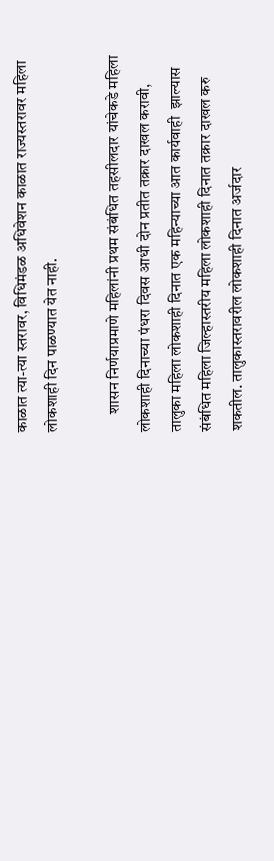काळात त्या-त्या स्तरावर, विधिमंडळ अधिवेशन काळात राज्यस्तरावर महिला लोकशाही दिन पाळण्यात येत नाही.

      शासन निर्णयाप्रमाणे महिलांनी प्रथम संबंधित तहसीलदार यांचेकडे महिला लोकशाही दिनाच्या पंधरा दिवस आधी दोन प्रतीत तक्रार दाखल करावी, तालुका महिला लोकशाही दिनात एक महिन्याच्या आत कार्यवाही  झाल्यास संबंधित महिला जिल्हास्तरीय महिला लोकशाही दिनात तक्रार दाखल करु शकतील. तालुकास्तरावरील लोकशाही दिनात अर्जदार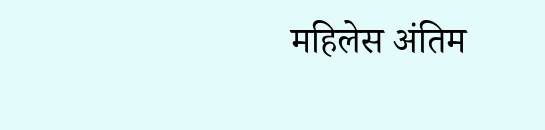महिलेस अंतिम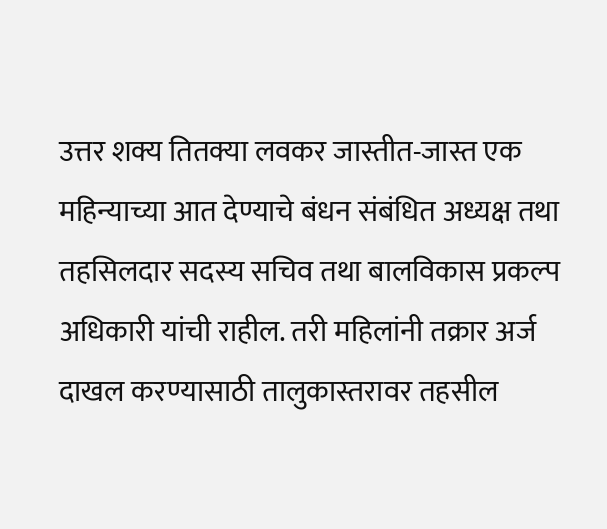उत्तर शक्य तितक्या लवकर जास्तीत-जास्त एक महिन्याच्या आत देण्याचे बंधन संबंधित अध्यक्ष तथा तहसिलदार सदस्य सचिव तथा बालविकास प्रकल्प अधिकारी यांची राहील. तरी महिलांनी तक्रार अर्ज दाखल करण्यासाठी तालुकास्तरावर तहसील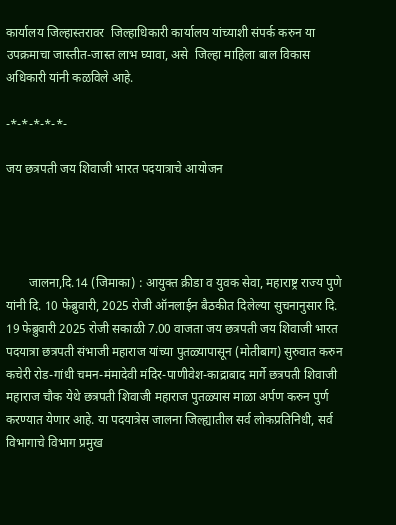कार्यालय जिल्हास्तरावर  जिल्हाधिकारी कार्यालय यांच्याशी संपर्क करुन या उपक्रमाचा जास्तीत-जास्त लाभ घ्यावा, असे  जिल्हा माहिला बाल विकास अधिकारी यांनी कळविले आहे.

-*-*-*-*-*-

जय छत्रपती जय शिवाजी भारत पदयात्राचे आयोजन




       जालना,दि.14 (जिमाका) : आयुक्त क्रीडा व युवक सेवा, महाराष्ट्र राज्य पुणे यांनी दि. 10 फेब्रुवारी, 2025 रोजी ऑनलाईन बैठकीत दिलेल्या सुचनानुसार दि. 19 फेब्रुवारी 2025 रोजी सकाळी 7.00 वाजता जय छत्रपती जय शिवाजी भारत पदयात्रा छत्रपती संभाजी महाराज यांच्या पुतळ्यापासून (मोतीबाग) सुरुवात करुन कचेरी रोड-गांधी चमन-मंमादेवी मंदिर-पाणीवेश-काद्राबाद मार्गे छत्रपती शिवाजी महाराज चौक येथे छत्रपती शिवाजी महाराज पुतळ्यास माळा अर्पण करुन पुर्ण करण्यात येणार आहे. या पदयात्रेस जालना जिल्ह्यातील सर्व लोकप्रतिनिधी, सर्व विभागाचे विभाग प्रमुख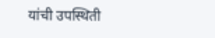यांची उपस्थिती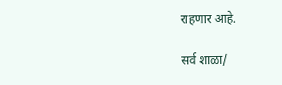राहणार आहे.

सर्व शाळा/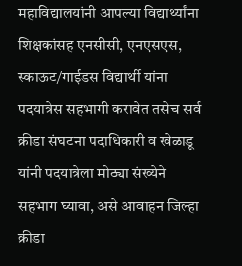महाविद्यालयांनी आपल्या विद्यार्थ्यांना शिक्षकांसह एनसीसी, एनएसएस, स्काऊट/गाईडस विद्यार्थी यांना पदयात्रेस सहभागी करावेत तसेच सर्व क्रीडा संघटना पदाधिकारी व खेळाडू यांनी पदयात्रेला मोठ्या संख्येने सहभाग घ्यावा, असे आवाहन जिल्हा क्रीडा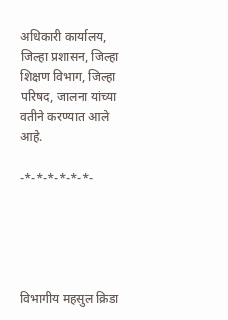अधिकारी कार्यालय, जिल्हा प्रशासन, जिल्हा शिक्षण विभाग, जिल्हा परिषद, जालना यांच्या वतीने करण्यात आले आहे.

-*-*-*-*-*-*-





विभागीय महसुल क्रिडा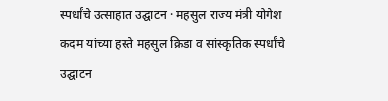स्पर्धांचे उत्साहात उद्घाटन · महसुल राज्य मंत्री योगेश कदम यांच्या हस्ते महसुल क्रिडा व सांस्कृतिक स्पर्धांचे उद्घाटन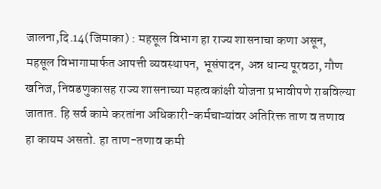जालना,दि.14(जिमाका) : महसूल विभाग हा राज्य शासनाचा कणा असून, महसूल विभागामार्फत आपत्ती व्यवस्थापन, भूसंपादन, अन्न धान्य पूरवठा, गौण खनिज, निवडणुकासह राज्य शासनाच्या महत्वकांक्षी योजना प्रभावीपणे राबविल्या जातात. हि सर्व कामे करतांना अधिकारी-कर्मचाऱ्यांवर अतिरिक्त ताण व तणाव हा कायम असतो. हा ताण-तणाव कमी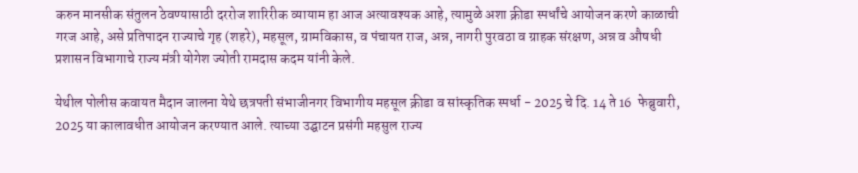करुन मानसीक संतुलन ठेवण्यासाठी दररोज शारिरीक व्यायाम हा आज अत्यावश्यक आहे, त्यामुळे अशा क्रीडा स्पर्धांचे आयोजन करणे काळाची गरज आहे, असे प्रतिपादन राज्याचे गृह (शहरे), महसूल, ग्रामविकास, व पंचायत राज, अन्न, नागरी पुरवठा व ग्राहक संरक्षण, अन्न व औषधी प्रशासन विभागाचे राज्य मंत्री योगेश ज्योती रामदास कदम यांनी केले.

येथील पोलीस कवायत मैदान जालना येथे छत्रपती संभाजीनगर विभागीय महसूल क्रीडा व सांस्कृतिक स्पर्धा - 2025 चे दि. 14 ते 16  फेब्रुवारी, 2025 या कालावधीत आयोजन करण्यात आले. त्याच्या उद्घाटन प्रसंगी महसुल राज्य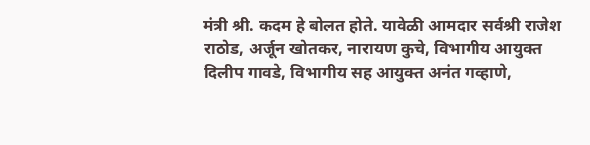मंत्री श्री. कदम हे बोलत होते. यावेळी आमदार सर्वश्री राजेश राठोड, अर्जून खोतकर, नारायण कुचे, विभागीय आयुक्त दिलीप गावडे, विभागीय सह आयुक्त अनंत गव्हाणे,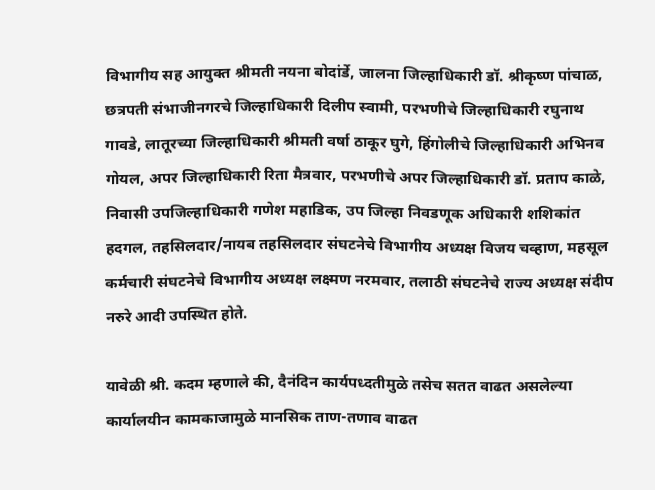विभागीय सह आयुक्त श्रीमती नयना बोदांर्डे, जालना जिल्हाधिकारी डॉ. श्रीकृष्ण पांचाळ, छत्रपती संभाजीनगरचे जिल्हाधिकारी दिलीप स्वामी, परभणीचे जिल्हाधिकारी रघुनाथ गावडे, लातूरच्या जिल्हाधिकारी श्रीमती वर्षा ठाकूर घुगे, हिंगोलीचे जिल्हाधिकारी अभिनव गोयल, अपर जिल्हाधिकारी रिता मैत्रवार, परभणीचे अपर जिल्हाधिकारी डॉ. प्रताप काळे, निवासी उपजिल्हाधिकारी गणेश महाडिक, उप जिल्हा निवडणूक अधिकारी शशिकांत हदगल, तहसिलदार/नायब तहसिलदार संघटनेचे विभागीय अध्यक्ष विजय चव्हाण, महसूल कर्मचारी संघटनेचे विभागीय अध्यक्ष लक्ष्मण नरमवार, तलाठी संघटनेचे राज्य अध्यक्ष संदीप नरुरे आदी उपस्थित होते.

यावेळी श्री. कदम म्हणाले की, दैनंदिन कार्यपध्दतीमुळे तसेच सतत वाढत असलेल्या कार्यालयीन कामकाजामुळे मानसिक ताण-तणाव वाढत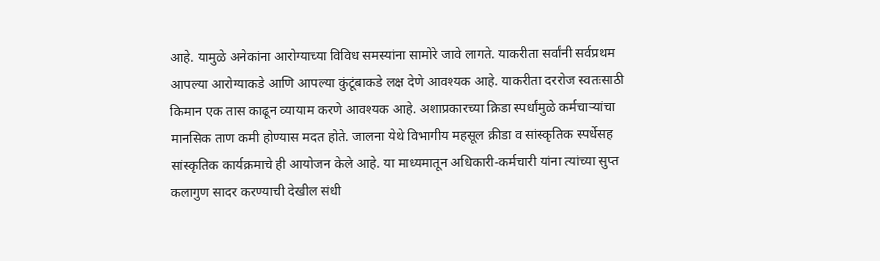आहे. यामुळे अनेकांना आरोग्याच्या विविध समस्यांना सामोरे जावे लागते. याकरीता सर्वांनी सर्वप्रथम आपल्या आरोग्याकडे आणि आपल्या कुंटूंबाकडे लक्ष देणे आवश्यक आहे. याकरीता दररोज स्वतःसाठी किमान एक तास काढून व्यायाम करणे आवश्यक आहे. अशाप्रकारच्या क्रिडा स्पर्धांमुळे कर्मचाऱ्यांचा मानसिक ताण कमी होण्यास मदत होते. जालना येथे विभागीय महसूल क्रीडा व सांस्कृतिक स्पर्धेसह सांस्कृतिक कार्यक्रमाचे ही आयोजन केले आहे. या माध्यमातून अधिकारी-कर्मचारी यांना त्यांच्या सुप्त कलागुण सादर करण्याची देखील संधी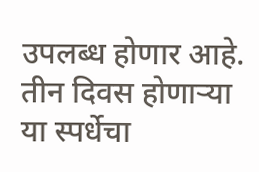उपलब्ध होणार आहे. तीन दिवस होणाऱ्या या स्पर्धेचा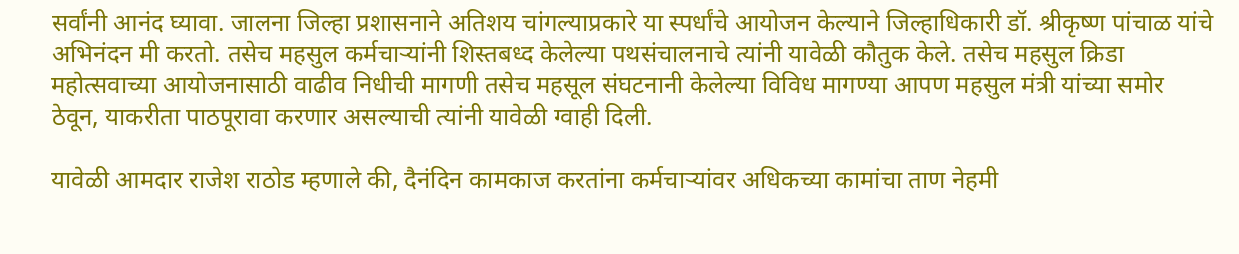सर्वांनी आनंद घ्यावा. जालना जिल्हा प्रशासनाने अतिशय चांगल्याप्रकारे या स्पर्धांचे आयोजन केल्याने जिल्हाधिकारी डॉ. श्रीकृष्ण पांचाळ यांचे अभिनंदन मी करतो. तसेच महसुल कर्मचाऱ्यांनी शिस्तबध्द केलेल्या पथसंचालनाचे त्यांनी यावेळी कौतुक केले. तसेच महसुल क्रिडा महोत्सवाच्या आयोजनासाठी वाढीव निधीची मागणी तसेच महसूल संघटनानी केलेल्या विविध मागण्या आपण महसुल मंत्री यांच्या समोर ठेवून, याकरीता पाठपूरावा करणार असल्याची त्यांनी यावेळी ग्वाही दिली.

यावेळी आमदार राजेश राठोड म्हणाले की, दैनंदिन कामकाज करतांना कर्मचाऱ्यांवर अधिकच्या कामांचा ताण नेहमी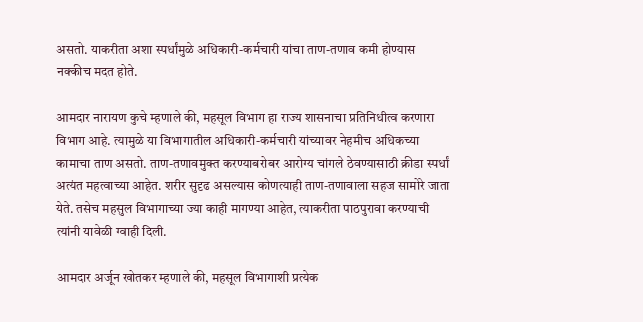असतो. याकरीता अशा स्पर्धांमुळे अधिकारी-कर्मचारी यांचा ताण-तणाव कमी होण्यास नक्कीच मदत होते.

आमदार नारायण कुचे म्हणाले की, महसूल विभाग हा राज्य शासनाचा प्रतिनिधीत्व करणारा विभाग आहे. त्यामुळे या विभागातील अधिकारी-कर्मचारी यांच्यावर नेहमीच अधिकच्या कामाचा ताण असतो. ताण-तणावमुक्त करण्याबरोबर आरोग्य चांगले ठेवण्यासाठी क्रीडा स्पर्धां अत्यंत महत्वाच्या आहेत. शरीर सुदृढ असल्यास कोणत्याही ताण-तणावाला सहज सामोरे जाता येते. तसेच महसुल विभागाच्या ज्या काही मागण्या आहेत, त्याकरीता पाठपुरावा करण्याची त्यांनी यावेळी ग्वाही दिली.

आमदार अर्जून खोतकर म्हणाले की, महसूल विभागाशी प्रत्येक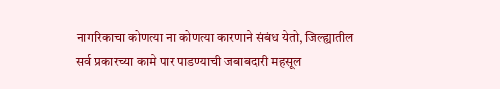नागरिकाचा कोणत्या ना कोणत्या कारणाने संबंध येतो, जिल्ह्यातील सर्व प्रकारच्या कामे पार पाडण्याची जबाबदारी महसूल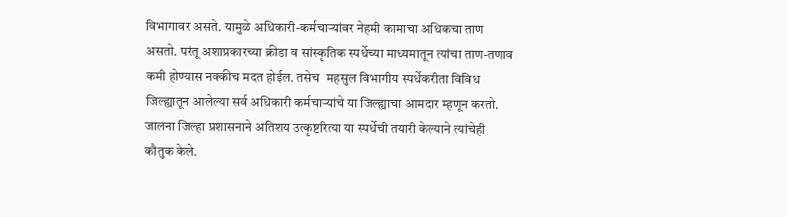विभागावर असते. यामुळे अधिकारी-कर्मचाऱ्यांवर नेहमी कामाचा अधिकचा ताण असतो. परंतू अशाप्रकारच्या क्रीडा व सांस्कृतिक स्पर्धेच्या माध्यमातून त्यांचा ताण-तणाव कमी होण्यास नक्कीच मदत होईल. तसेच  महसुल विभागीय स्पर्धेकरीता विविध जिल्ह्यातून आलेल्या सर्व अधिकारी कर्मचाऱ्यांचे या जिल्ह्याचा आमदार म्हणून करतो. जालना जिल्हा प्रशासनाने अतिशय उत्कृष्टरित्या या स्पर्धेची तयारी केल्याने त्यांचेही कौतुक केले.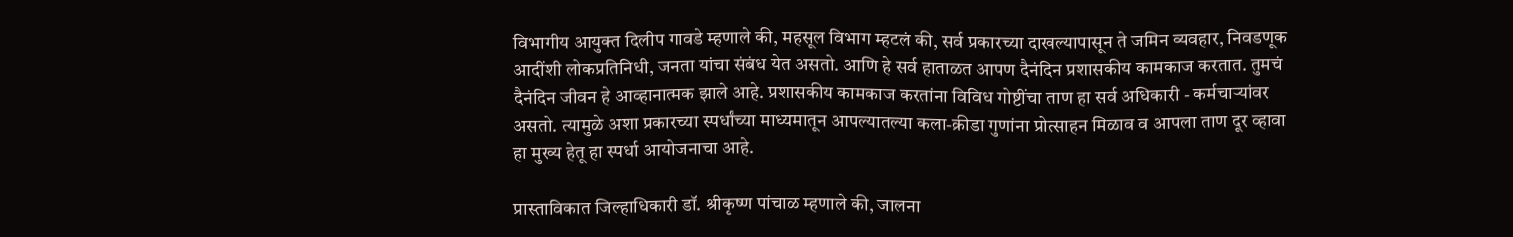विभागीय आयुक्त दिलीप गावडे म्हणाले की, महसूल विभाग म्हटलं की, सर्व प्रकारच्या दाखल्यापासून ते जमिन व्यवहार, निवडणूक आदींशी लोकप्रतिनिधी, जनता यांचा संबंध येत असतो. आणि हे सर्व हाताळत आपण दैनंदिन प्रशासकीय कामकाज करतात. तुमचं दैनंदिन जीवन हे आव्हानात्मक झाले आहे. प्रशासकीय कामकाज करतांना विविध गोष्टींचा ताण हा सर्व अधिकारी - कर्मचाऱ्यांवर असतो. त्यामुळे अशा प्रकारच्या स्पर्धांच्या माध्यमातून आपल्यातल्या कला-क्रीडा गुणांना प्रोत्साहन मिळाव व आपला ताण दूर व्हावा हा मुख्य हेतू हा स्पर्धा आयोजनाचा आहे.

प्रास्ताविकात जिल्हाधिकारी डॉ. श्रीकृष्ण पांचाळ म्हणाले की, जालना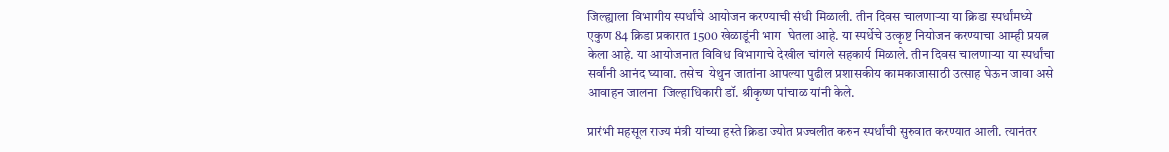जिल्ह्याला विभागीय स्पर्धांचे आयोजन करण्याची संधी मिळाली. तीन दिवस चालणाऱ्या या क्रिडा स्पर्धांमध्ये एकुण 84 क्रिडा प्रकारात 1500 खेळाडूंनी भाग  घेतला आहे. या स्पर्धेचे उत्कृष्ट नियोजन करण्याचा आम्ही प्रयत्न केला आहे. या आयोजनात विविध विभागाचे देखील चांगले सहकार्य मिळाले. तीन दिवस चालणाऱ्या या स्पर्धांचा सर्वांनी आनंद घ्यावा. तसेच  येथुन जातांना आपल्या पुढील प्रशासकीय कामकाजासाठी उत्साह घेऊन जावा असे आवाहन जालना  जिल्हाधिकारी डॉ. श्रीकृष्ण पांचाळ यांनी केले.

प्रारंभी महसूल राज्य मंत्री यांच्या हस्ते क्रिडा ज्योत प्रज्वलीत करुन स्पर्धांची सुरुवात करण्यात आली. त्यानंतर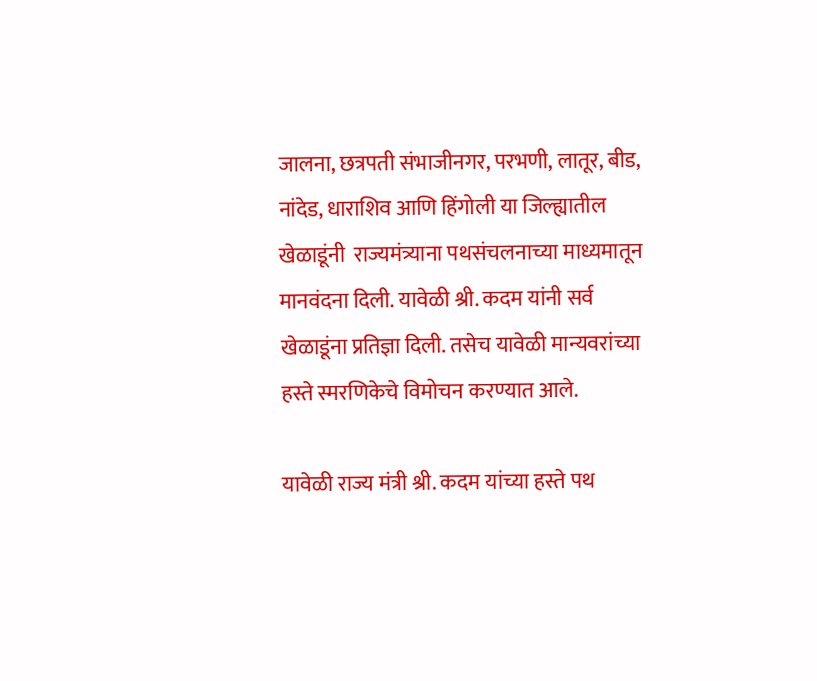जालना, छत्रपती संभाजीनगर, परभणी, लातूर, बीड, नांदेड, धाराशिव आणि हिंगोली या जिल्ह्यातील खेळाडूंनी  राज्यमंत्र्याना पथसंचलनाच्या माध्यमातून मानवंदना दिली. यावेळी श्री. कदम यांनी सर्व खेळाडूंना प्रतिज्ञा दिली. तसेच यावेळी मान्यवरांच्या हस्ते स्मरणिकेचे विमोचन करण्यात आले.

यावेळी राज्य मंत्री श्री. कदम यांच्या हस्ते पथ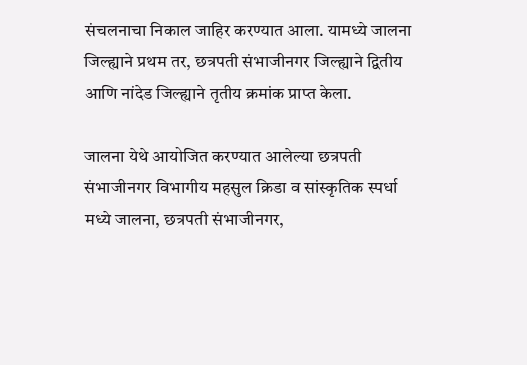संचलनाचा निकाल जाहिर करण्यात आला. यामध्ये जालना जिल्ह्याने प्रथम तर, छत्रपती संभाजीनगर जिल्ह्याने द्वितीय आणि नांदेड जिल्ह्याने तृतीय क्रमांक प्राप्त केला.

जालना येथे आयोजित करण्यात आलेल्या छत्रपती संभाजीनगर विभागीय महसुल क्रिडा व सांस्कृतिक स्पर्धा मध्ये जालना, छत्रपती संभाजीनगर,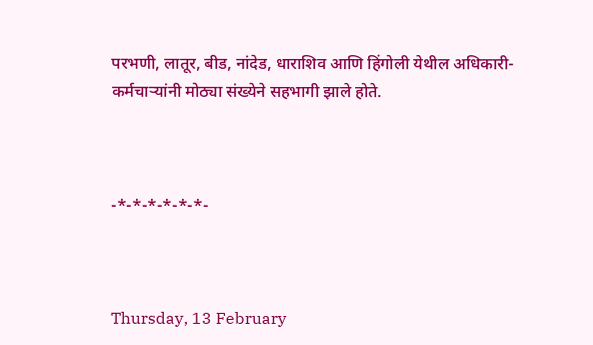परभणी, लातूर, बीड, नांदेड, धाराशिव आणि हिंगोली येथील अधिकारी-कर्मचाऱ्यांनी मोठ्या संख्येने सहभागी झाले होते.



-*-*-*-*-*-*-



Thursday, 13 February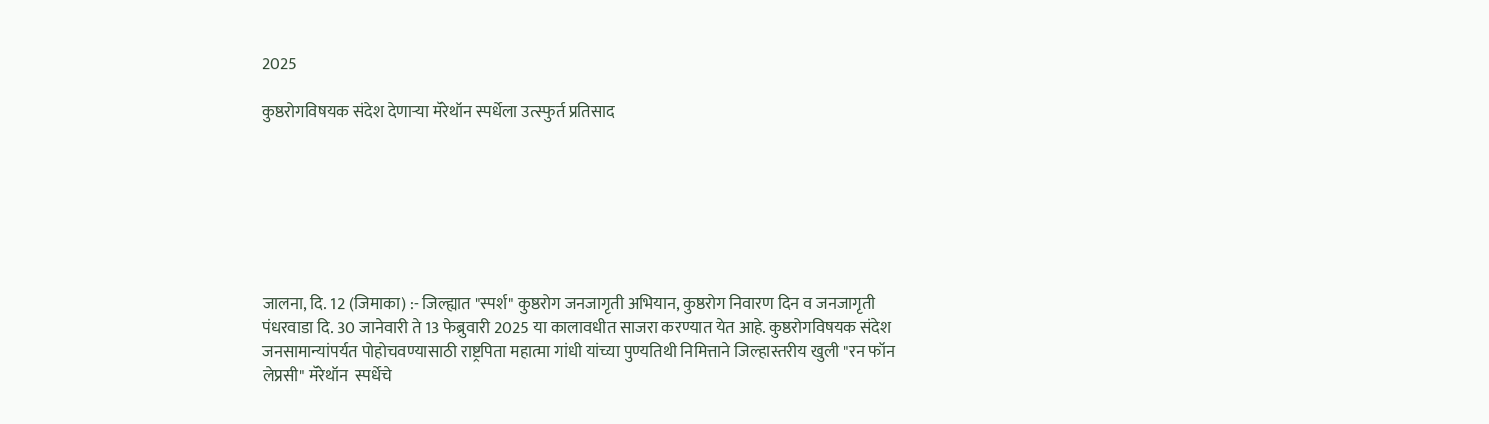2025

कुष्ठरोगविषयक संदेश देणाऱ्या मॅरेथॉन स्पर्धेला उत्स्फुर्त प्रतिसाद







जालना, दि. 12 (जिमाका) :- जिल्ह्यात "स्पर्श" कुष्ठरोग जनजागृती अभियान, कुष्ठरोग निवारण दिन व जनजागृती पंधरवाडा दि. 30 जानेवारी ते 13 फेब्रुवारी 2025 या कालावधीत साजरा करण्यात येत आहे. कुष्ठरोगविषयक संदेश जनसामान्यांपर्यत पोहोचवण्यासाठी राष्ट्रपिता महात्मा गांधी यांच्या पुण्यतिथी निमित्ताने जिल्हास्तरीय खुली "रन फॉन लेप्रसी" मॅरेथॉन  स्पर्धेचे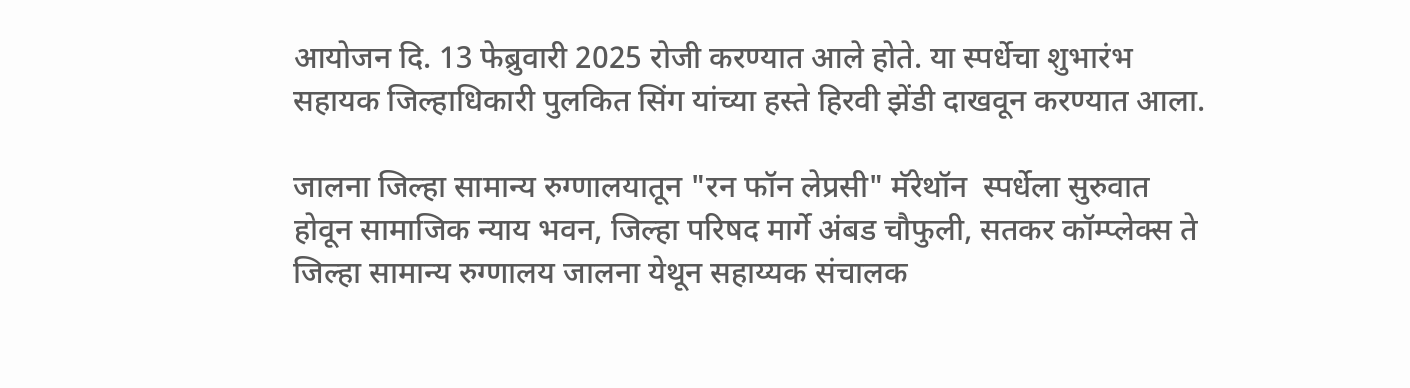आयोजन दि. 13 फेब्रुवारी 2025 रोजी करण्यात आले होते. या स्पर्धेचा शुभारंभ सहायक जिल्हाधिकारी पुलकित सिंग यांच्या हस्ते हिरवी झेंडी दाखवून करण्यात आला.

जालना जिल्हा सामान्य रुग्णालयातून "रन फॉन लेप्रसी" मॅरेथॉन  स्पर्धेला सुरुवात होवून सामाजिक न्याय भवन, जिल्हा परिषद मार्गे अंबड चौफुली, सतकर कॉम्प्लेक्स ते जिल्हा सामान्य रुग्णालय जालना येथून सहाय्यक संचालक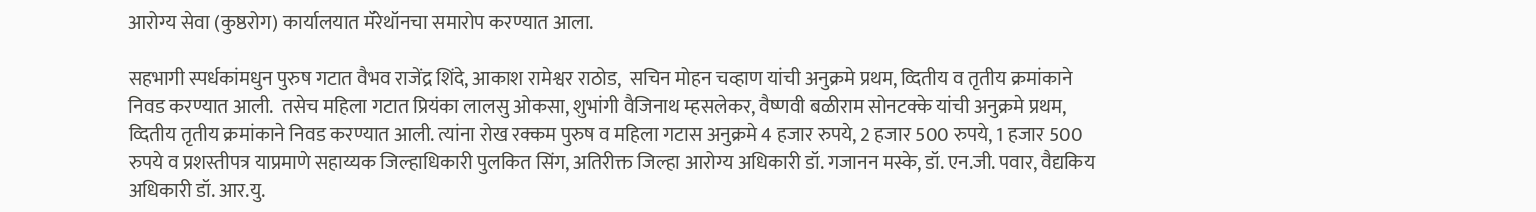आरोग्य सेवा (कुष्ठरोग) कार्यालयात मॅरेथॉनचा समारोप करण्यात आला.

सहभागी स्पर्धकांमधुन पुरुष गटात वैभव राजेंद्र शिंदे, आकाश रामेश्वर राठोड,  सचिन मोहन चव्हाण यांची अनुक्रमे प्रथम, व्दितीय व तृतीय क्रमांकाने निवड करण्यात आली.  तसेच महिला गटात प्रियंका लालसु ओकसा, शुभांगी वैजिनाथ म्हसलेकर, वैष्णवी बळीराम सोनटक्के यांची अनुक्रमे प्रथम, व्दितीय तृतीय क्रमांकाने निवड करण्यात आली. त्यांना रोख रक्कम पुरुष व महिला गटास अनुक्रमे 4 हजार रुपये, 2 हजार 500 रुपये, 1 हजार 500 रुपये व प्रशस्तीपत्र याप्रमाणे सहाय्यक जिल्हाधिकारी पुलकित सिंग, अतिरीक्त जिल्हा आरोग्य अधिकारी डॉ. गजानन मस्के, डॉ. एन.जी. पवार, वैद्यकिय अधिकारी डॉ. आर.यु.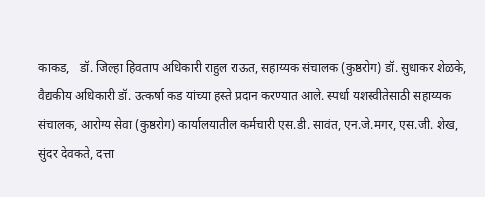काकड,   डॉ. जिल्हा हिवताप अधिकारी राहुल राऊत, सहाय्यक संचालक (कुष्ठरोग) डॉ. सुधाकर शेळके, वैद्यकीय अधिकारी डॉ. उत्कर्षा कड यांच्या हस्ते प्रदान करण्यात आले. स्पर्धा यशस्वीतेसाठी सहाय्यक संचालक, आरोग्य सेवा (कुष्ठरोग) कार्यालयातील कर्मचारी एस.डी. सावंत, एन.जे.मगर, एस.जी. शेख, सुंदर देवकते, दत्ता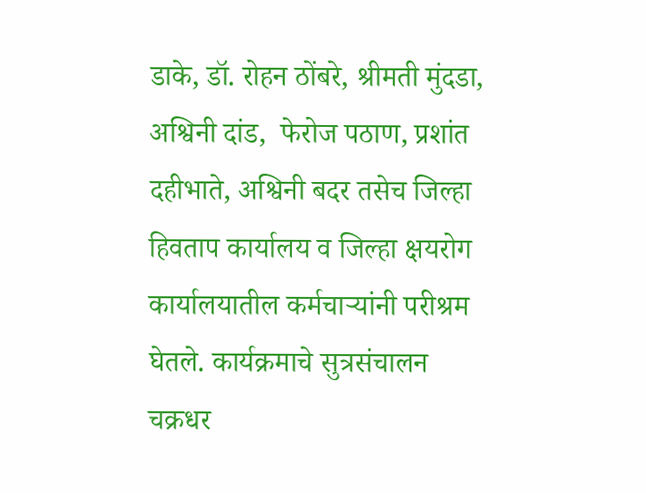डाके, डॉ. रोहन ठोंबरे, श्रीमती मुंदडा, अश्विनी दांड,  फेरोज पठाण, प्रशांत दहीभाते, अश्विनी बदर तसेच जिल्हा हिवताप कार्यालय व जिल्हा क्षयरोग कार्यालयातील कर्मचाऱ्यांनी परीश्रम घेतले. कार्यक्रमाचे सुत्रसंचालन चक्रधर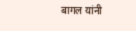बागल यांनी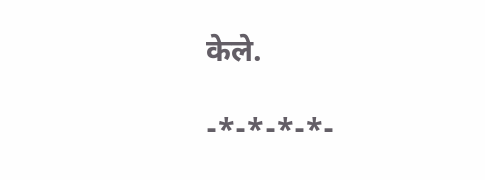केले.

-*-*-*-*-